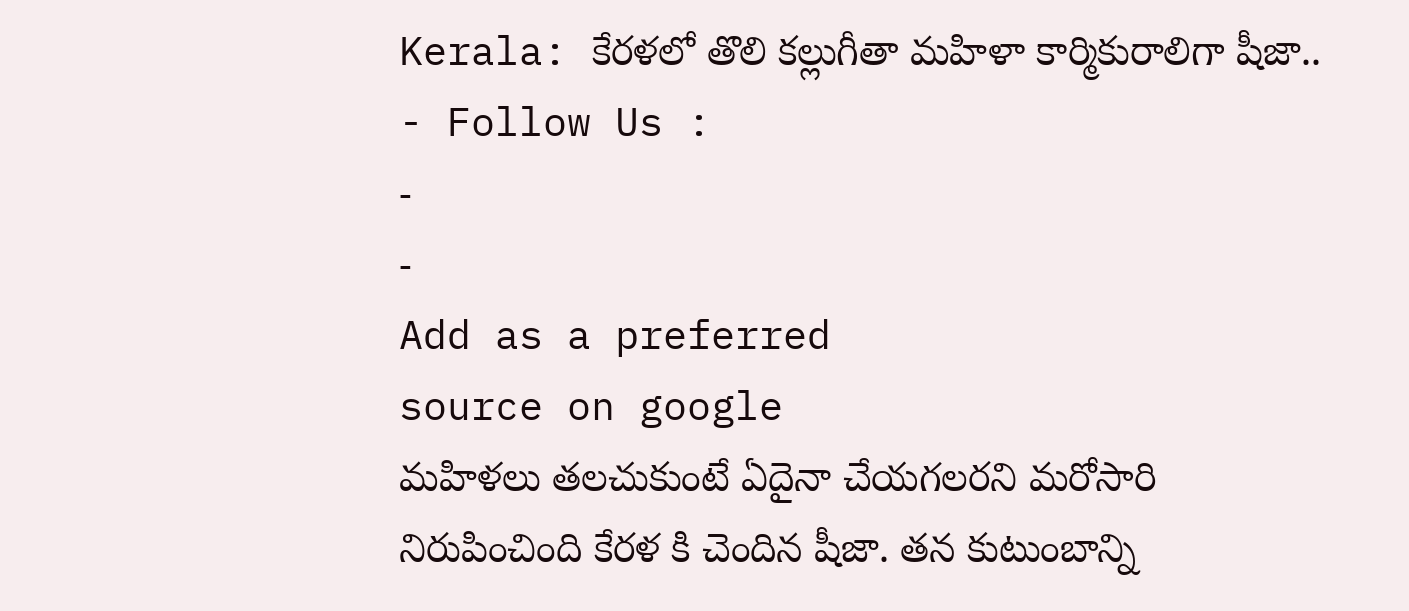Kerala: కేరళలో తొలి కల్లుగీతా మహిళా కార్మికురాలిగా షీజా..
- Follow Us :
-
-
Add as a preferred
source on google
మహిళలు తలచుకుంటే ఏదైనా చేయగలరని మరోసారి నిరుపించింది కేరళ కి చెందిన షీజా. తన కుటుంబాన్ని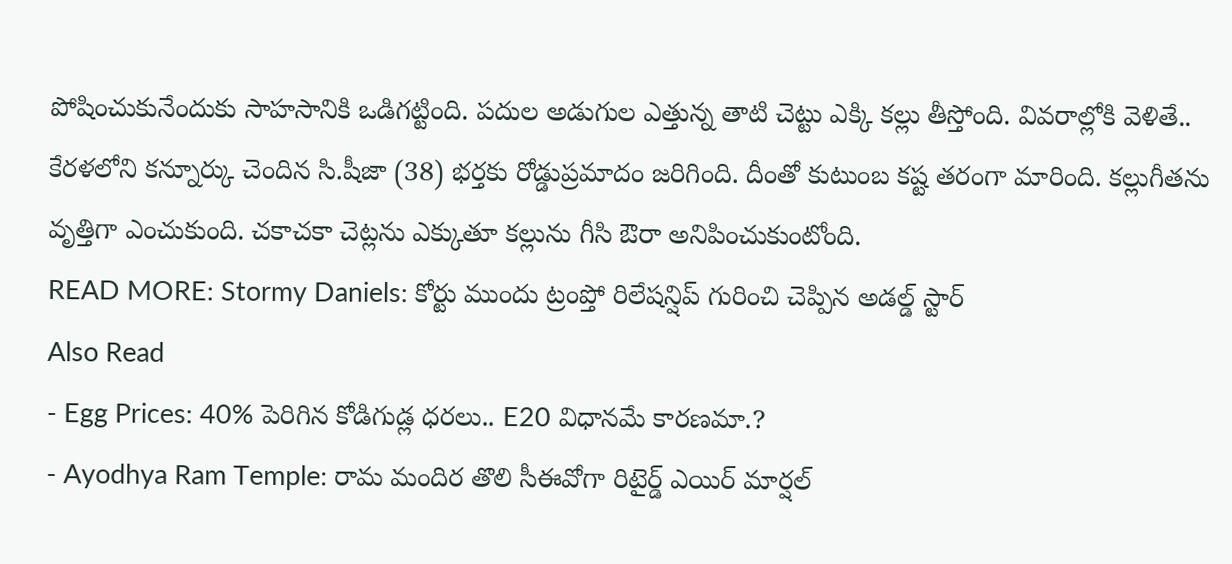పోషించుకునేందుకు సాహసానికి ఒడిగట్టింది. పదుల అడుగుల ఎత్తున్న తాటి చెట్టు ఎక్కి కల్లు తీస్తోంది. వివరాల్లోకి వెళితే.. కేరళలోని కన్నూర్కు చెందిన సి.షీజా (38) భర్తకు రోడ్డుప్రమాదం జరిగింది. దీంతో కుటుంబ కష్ట తరంగా మారింది. కల్లుగీతను వృత్తిగా ఎంచుకుంది. చకాచకా చెట్లను ఎక్కుతూ కల్లును గీసి ఔరా అనిపించుకుంటోంది.
READ MORE: Stormy Daniels: కోర్టు ముందు ట్రంప్తో రిలేషన్షిప్ గురించి చెప్పిన అడల్డ్ స్టార్
Also Read
- Egg Prices: 40% పెరిగిన కోడిగుడ్ల ధరలు.. E20 విధానమే కారణమా.?
- Ayodhya Ram Temple: రామ మందిర తొలి సీఈవోగా రిటైర్డ్ ఎయిర్ మార్షల్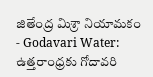జితేంద్ర మిశ్రా నియామకం
- Godavari Water: ఉత్తరాంధ్రకు గోదావరి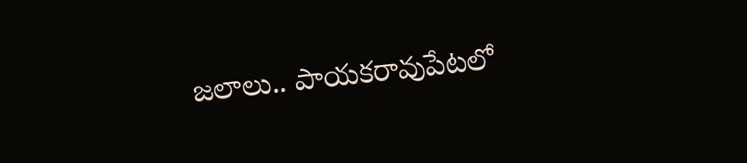జలాలు.. పాయకరావుపేటలో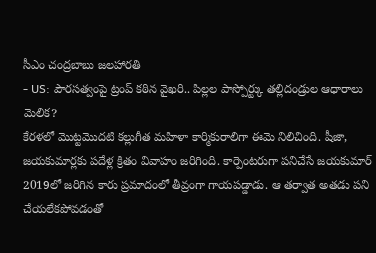సీఎం చంద్రబాబు జలహారతి
- US: పౌరసత్వంపై ట్రంప్ కఠిన వైఖరి.. పిల్లల పాస్పోర్ట్కు తల్లిదండ్రుల ఆధారాలు మెలిక?
కేరళలో మొట్టమొదటి కల్లుగీత మహిళా కార్మికురాలిగా ఈమె నిలిచింది. షీజా, జయకుమార్లకు పదేళ్ల క్రితం వివాహం జరిగింది. కార్పెంటరుగా పనిచేసే జయకుమార్ 2019లో జరిగిన కారు ప్రమాదంలో తీవ్రంగా గాయపడ్డాడు. ఆ తర్వాత అతడు పని చేయలేకపోవడంతో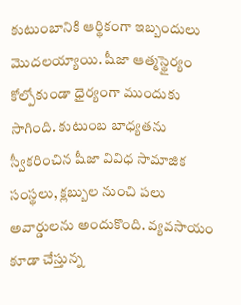కుటుంబానికి ఆర్థికంగా ఇబ్బందులు మొదలయ్యాయి. షీజా ఆత్మస్థైర్యం కోల్పోకుండా ధైర్యంగా ముందుకు సాగింది. కుటుంబ బాధ్యతను స్వీకరించిన షీజా వివిధ సామాజిక సంస్థలు, క్లబ్బుల నుంచి పలు అవార్డులను అందుకొంది. వ్యవసాయం కూడా చేస్తున్న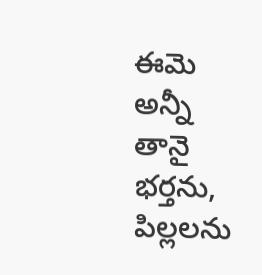ఈమె అన్నీ తానై భర్తను, పిల్లలను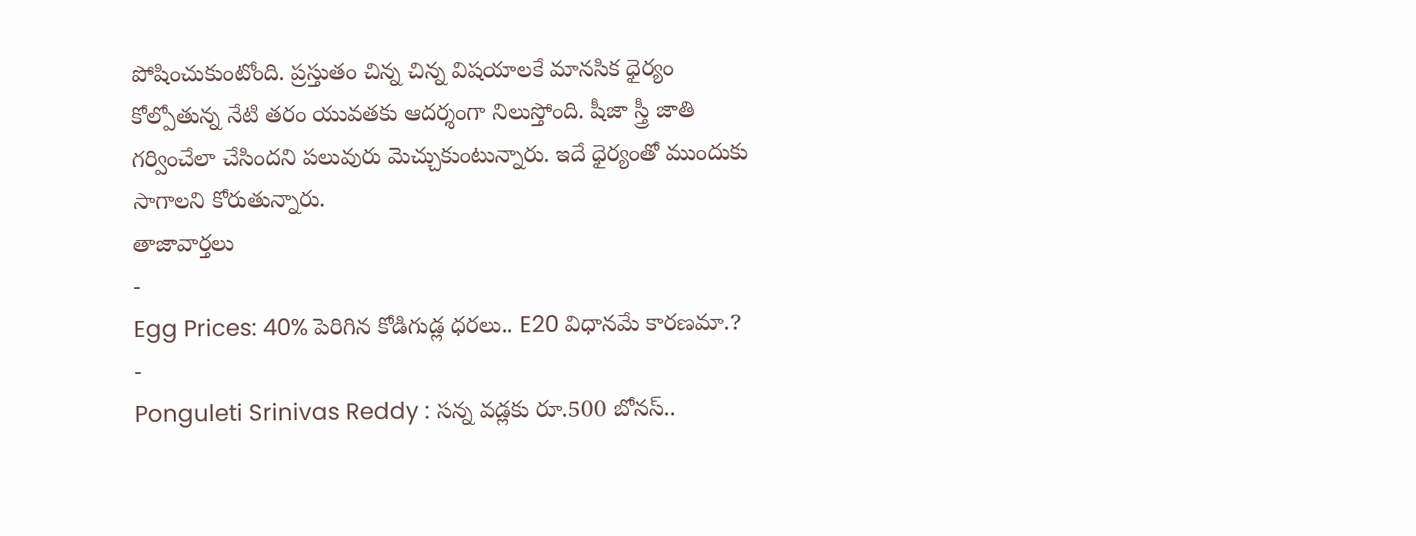పోషించుకుంటోంది. ప్రస్తుతం చిన్న చిన్న విషయాలకే మానసిక ధైర్యం కోల్పోతున్న నేటి తరం యువతకు ఆదర్శంగా నిలుస్తోంది. షీజా స్త్రీ జాతి గర్వించేలా చేసిందని పలువురు మెచ్చుకుంటున్నారు. ఇదే ధైర్యంతో ముందుకు సాగాలని కోరుతున్నారు.
తాజావార్తలు
-
Egg Prices: 40% పెరిగిన కోడిగుడ్ల ధరలు.. E20 విధానమే కారణమా.?
-
Ponguleti Srinivas Reddy : సన్న వడ్లకు రూ.500 బోనస్..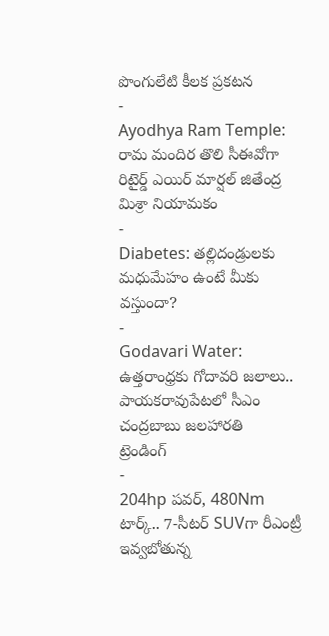పొంగులేటి కీలక ప్రకటన
-
Ayodhya Ram Temple: రామ మందిర తొలి సీఈవోగా రిటైర్డ్ ఎయిర్ మార్షల్ జితేంద్ర మిశ్రా నియామకం
-
Diabetes: తల్లిదండ్రులకు మధుమేహం ఉంటే మీకు వస్తుందా?
-
Godavari Water: ఉత్తరాంధ్రకు గోదావరి జలాలు.. పాయకరావుపేటలో సీఎం చంద్రబాబు జలహారతి
ట్రెండింగ్
-
204hp పవర్, 480Nm టార్క్.. 7-సీటర్ SUVగా రీఎంట్రీ ఇవ్వబోతున్న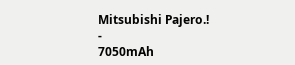Mitsubishi Pajero.!
-
7050mAh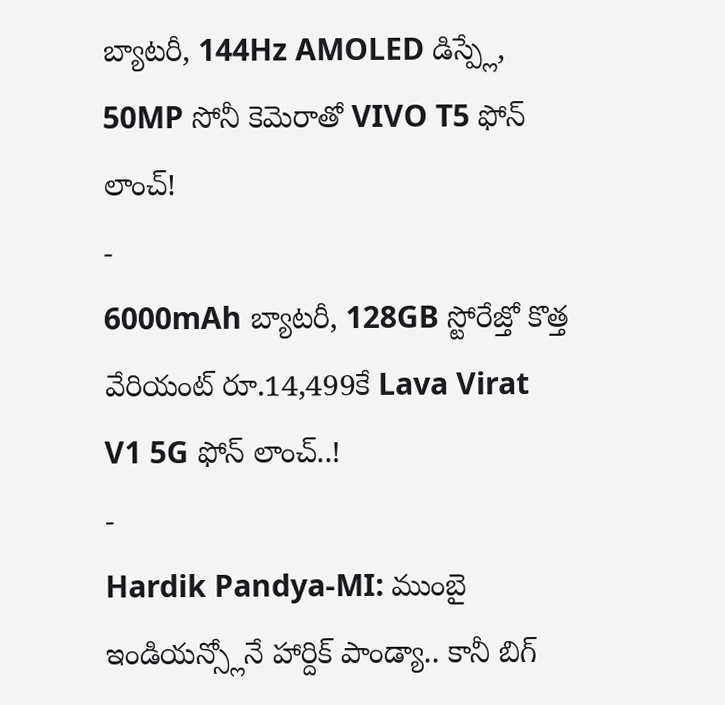బ్యాటరీ, 144Hz AMOLED డిస్ప్లే, 50MP సోనీ కెమెరాతో VIVO T5 ఫోన్ లాంచ్!
-
6000mAh బ్యాటరీ, 128GB స్టోరేజ్తో కొత్త వేరియంట్ రూ.14,499కే Lava Virat V1 5G ఫోన్ లాంచ్..!
-
Hardik Pandya-MI: ముంబై ఇండియన్స్లోనే హార్దిక్ పాండ్యా.. కానీ బిగ్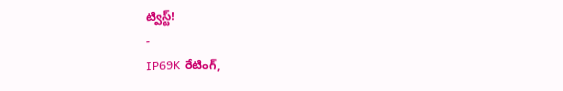ట్విస్ట్!
-
IP69K రేటింగ్,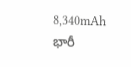8,340mAh భారీ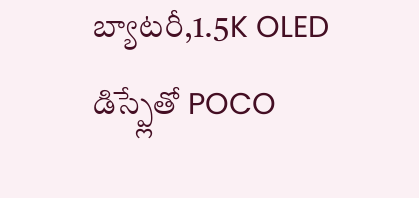బ్యాటరీ,1.5K OLED డిస్ప్లేతో POCO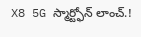X8 5G స్మార్ట్ఫోన్ లాంచ్.!